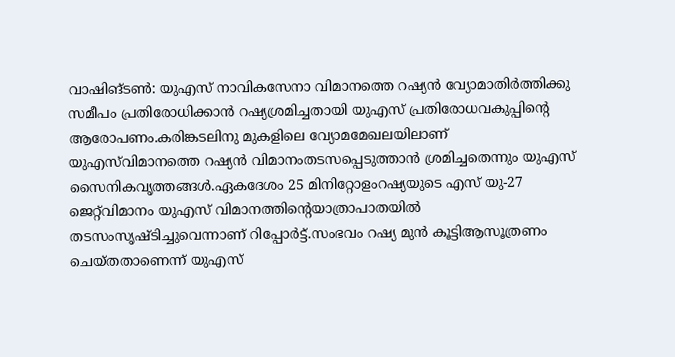വാഷിങ്ടണ്‍: യുഎസ് നാവികസേനാ വിമാനത്തെ റഷ്യന്‍ വ്യോമാതിര്‍ത്തിക്കു സമീപം പ്രതിരോധിക്കാന്‍ റഷ്യശ്രമിച്ചതായി യുഎസ് പ്രതിരോധവകുപ്പിന്റെ ആരോപണം.കരിങ്കടലിനു മുകളിലെ വ്യോമമേഖലയിലാണ് യുഎസ്‌വിമാനത്തെ റഷ്യന്‍ വിമാനംതടസപ്പെടുത്താന്‍ ശ്രമിച്ചതെന്നും യുഎസ് സൈനികവൃത്തങ്ങള്‍.ഏകദേശം 25 മിനിറ്റോളംറഷ്യയുടെ എസ് യു-27 ജെറ്റ്‌വിമാനം യുഎസ് വിമാനത്തിന്റെയാത്രാപാതയില്‍ തടസംസൃഷ്ടിച്ചുവെന്നാണ് റിപ്പോര്‍ട്ട്.സംഭവം റഷ്യ മുന്‍ കൂട്ടിആസൂത്രണം ചെയ്തതാണെന്ന് യുഎസ്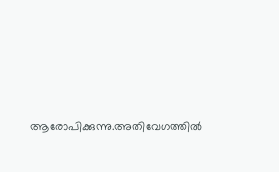ആരോപിക്കുന്നു.അതിവേഗത്തില്‍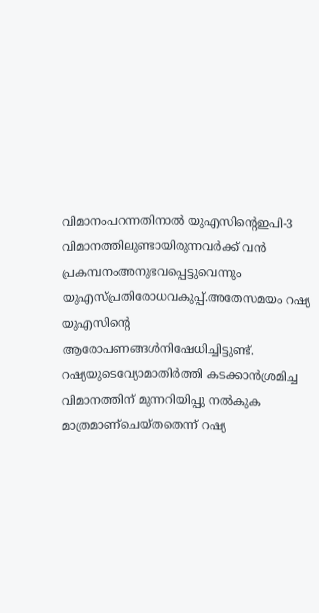വിമാനംപറന്നതിനാല്‍ യുഎസിന്റെഇപി-3 വിമാനത്തിലുണ്ടായിരുന്നവര്‍ക്ക് വന്‍ പ്രകമ്പനംഅനുഭവപ്പെട്ടുവെന്നും യുഎസ്പ്രതിരോധവകുപ്പ്.അതേസമയം റഷ്യ യുഎസിന്റെ ആരോപണങ്ങള്‍നിഷേധിച്ചിട്ടുണ്ട്. റഷ്യയുടെവ്യോമാതിര്‍ത്തി കടക്കാന്‍ശ്രമിച്ച വിമാനത്തിന് മുന്നറിയിപ്പു നല്‍കുക മാത്രമാണ്‌ചെയ്തതെന്ന് റഷ്യ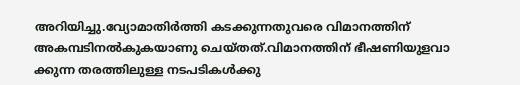അറിയിച്ചു.വ്യോമാതിര്‍ത്തി കടക്കുന്നതുവരെ വിമാനത്തിന് അകമ്പടിനല്‍കുകയാണു ചെയ്തത്.വിമാനത്തിന് ഭീഷണിയുളവാ
ക്കുന്ന തരത്തിലുള്ള നടപടികള്‍ക്കു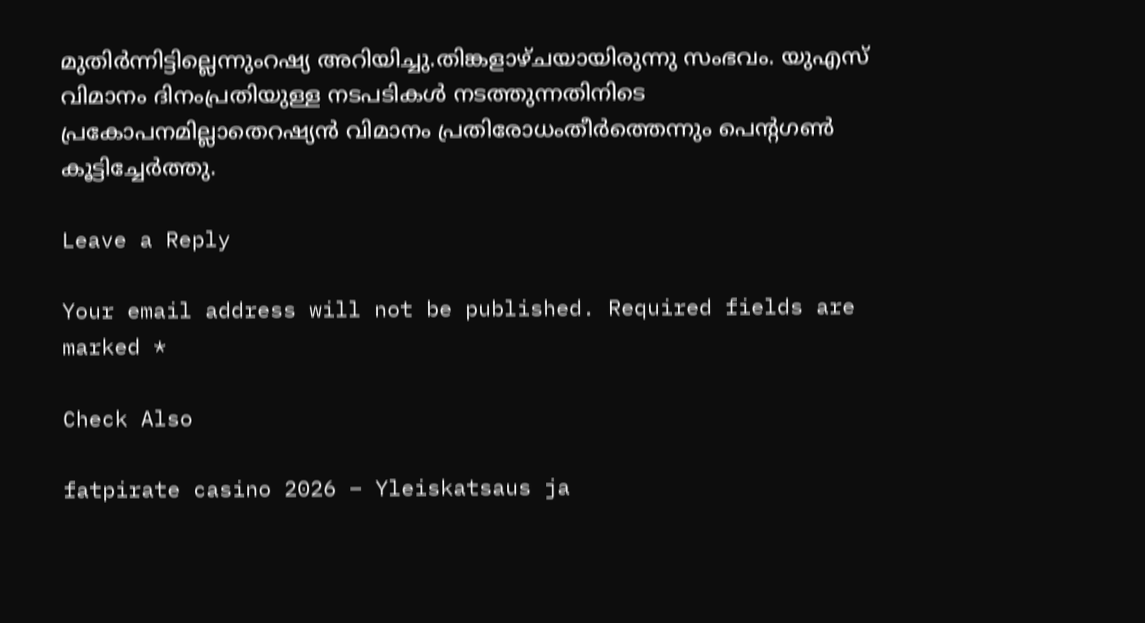മുതിര്‍ന്നിട്ടില്ലെന്നുംറഷ്യ അറിയിച്ചു.തിങ്കളാഴ്ചയായിരുന്നു സംഭവം. യുഎസ് വിമാനം ദിനംപ്രതിയുള്ള നടപടികള്‍ നടത്തുന്നതിനിടെ പ്രകോപനമില്ലാതെറഷ്യന്‍ വിമാനം പ്രതിരോധംതീര്‍ത്തെന്നും പെന്റഗണ്‍ കൂട്ടിച്ചേര്‍ത്തു.

Leave a Reply

Your email address will not be published. Required fields are marked *

Check Also

fatpirate casino 2026 – Yleiskatsaus ja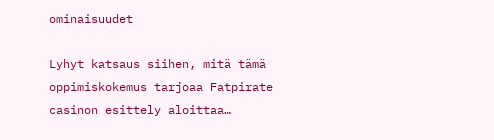ominaisuudet

Lyhyt katsaus siihen, mitä tämä oppimiskokemus tarjoaa Fatpirate casinon esittely aloittaa…